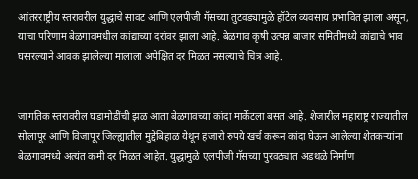आंतरराष्ट्रीय स्तरावरील युद्धाचे सावट आणि एलपीजी गॅसच्या तुटवड्यामुळे हॉटेल व्यवसाय प्रभावित झाला असून, याचा परिणाम बेळगावमधील कांद्याच्या दरांवर झाला आहे. बेळगाव कृषी उत्पन्न बाजार समितीमध्ये कांद्याचे भाव घसरल्याने आवक झालेल्या मालाला अपेक्षित दर मिळत नसल्याचे चित्र आहे.


जागतिक स्तरावरील घडामोडींची झळ आता बेळगावच्या कांदा मार्केटला बसत आहे. शेजारील महाराष्ट्र राज्यातील सोलापूर आणि विजापूर जिल्ह्यातील मुद्देबिहाळ येथून हजारो रुपये खर्च करून कांदा घेऊन आलेल्या शेतकऱ्यांना बेळगावमध्ये अत्यंत कमी दर मिळत आहेत. युद्धामुळे एलपीजी गॅसच्या पुरवठ्यात अडथळे निर्माण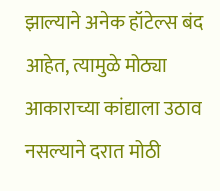झाल्याने अनेक हॉटेल्स बंद आहेत, त्यामुळे मोठ्या आकाराच्या कांद्याला उठाव नसल्याने दरात मोठी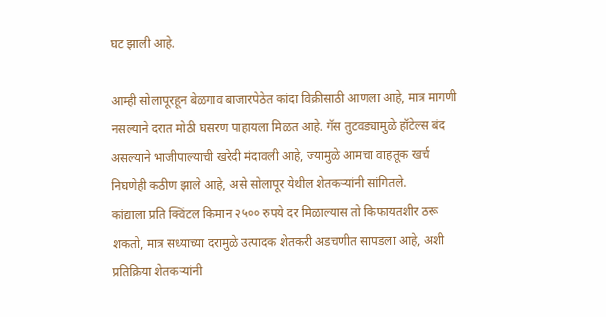घट झाली आहे.

आम्ही सोलापूरहून बेळगाव बाजारपेठेत कांदा विक्रीसाठी आणला आहे, मात्र मागणी नसल्याने दरात मोठी घसरण पाहायला मिळत आहे. गॅस तुटवड्यामुळे हॉटेल्स बंद असल्याने भाजीपाल्याची खरेदी मंदावली आहे, ज्यामुळे आमचा वाहतूक खर्च निघणेही कठीण झाले आहे, असे सोलापूर येथील शेतकऱ्यांनी सांगितले.
कांद्याला प्रति क्विंटल किमान २५०० रुपये दर मिळाल्यास तो किफायतशीर ठरू शकतो, मात्र सध्याच्या दरामुळे उत्पादक शेतकरी अडचणीत सापडला आहे, अशी प्रतिक्रिया शेतकऱ्यांनी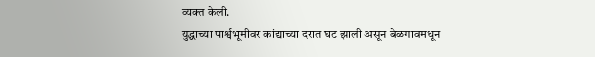व्यक्त केली.
युद्धाच्या पार्श्वभूमीवर कांद्याच्या दरात घट झाली असून बेळगावमधून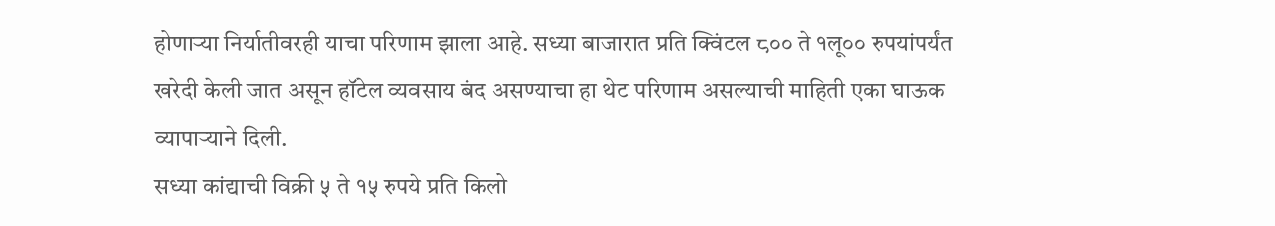होणाऱ्या निर्यातीवरही याचा परिणाम झाला आहे. सध्या बाजारात प्रति क्विंटल ८०० ते १लू०० रुपयांपर्यंत खरेदी केली जात असून हॉटेल व्यवसाय बंद असण्याचा हा थेट परिणाम असल्याची माहिती एका घाऊक व्यापाऱ्याने दिली.
सध्या कांद्याची विक्री ५ ते १५ रुपये प्रति किलो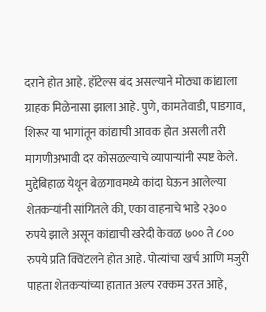दराने होत आहे. हॉटेल्स बंद असल्याने मोठ्या कांद्याला ग्राहक मिळेनासा झाला आहे. पुणे, कामतेवाडी, पाडगाव, शिरूर या भागांतून कांद्याची आवक होत असली तरी मागणीअभावी दर कोसळल्याचे व्यापाऱ्यांनी स्पष्ट केले.
मुद्देबिहाळ येथून बेळगावमध्ये कांदा घेऊन आलेल्या शेतकऱ्यांनी सांगितले की, एका वाहनाचे भाडे २३०० रुपये झाले असून कांद्याची खरेदी केवळ ७०० ते ८०० रुपये प्रति क्विंटलने होत आहे. पोत्यांचा खर्च आणि मजुरी पाहता शेतकऱ्यांच्या हातात अल्प रक्कम उरत आहे,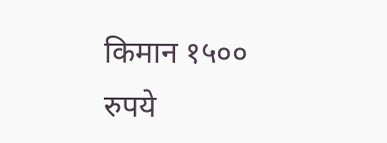किमान १५०० रुपये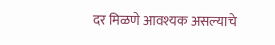दर मिळणे आवश्यक असल्याचे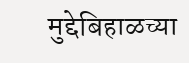मुद्देबिहाळच्या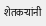शेतकऱ्यांनी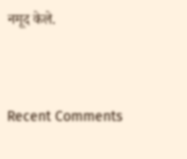नमूद केले.


Recent Comments